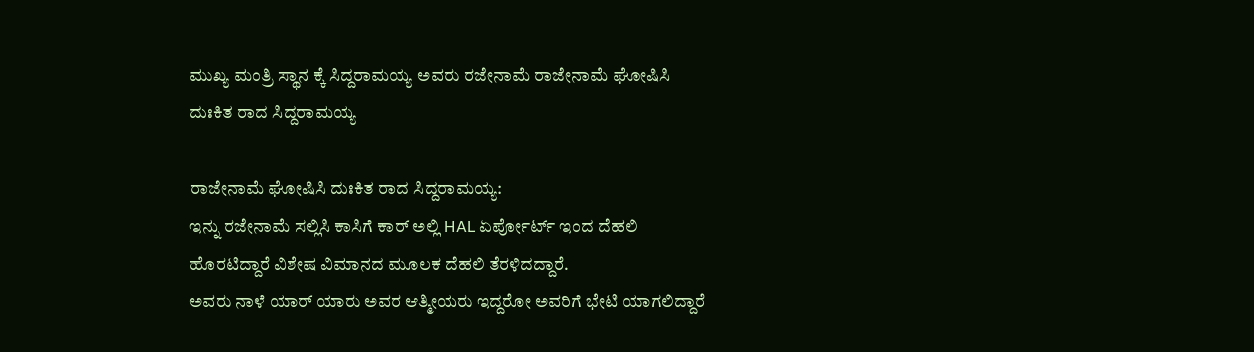ಮುಖ್ಯ ಮಂತ್ರಿ ಸ್ಥಾನ ಕ್ಕೆ ಸಿದ್ದರಾಮಯ್ಯ ಅವರು ರಜೇನಾಮೆ ರಾಜೇನಾಮೆ ಘೋಷಿಸಿ ದುಃಕಿತ ರಾದ ಸಿದ್ದರಾಮಯ್ಯ

ರಾಜೇನಾಮೆ ಘೋಷಿಸಿ ದುಃಕಿತ ರಾದ ಸಿದ್ದರಾಮಯ್ಯ:
ಇನ್ನು ರಜೇನಾಮೆ ಸಲ್ಲಿಸಿ ಕಾಸಿಗೆ ಕಾರ್ ಅಲ್ಲಿ HAL ಏರ್ಪೋರ್ಟ್ ಇಂದ ದೆಹಲಿ ಹೊರಟಿದ್ದಾರೆ ವಿಶೇಷ ವಿಮಾನದ ಮೂಲಕ ದೆಹಲಿ ತೆರಳಿದದ್ದಾರೆ.
ಅವರು ನಾಳೆ ಯಾರ್ ಯಾರು ಅವರ ಆತ್ಮೀಯರು ಇದ್ದರೋ ಅವರಿಗೆ ಭೇಟಿ ಯಾಗಲಿದ್ದಾರೆ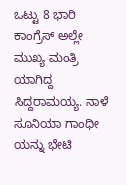ಒಟ್ಟು 8 ಭಾರಿ ಕಾಂಗ್ರೆಸ್ ಅಲ್ಲೇ ಮುಖ್ಯ ಮಂತ್ರಿ ಯಾಗಿದ್ದ ಸಿದ್ದರಾಮಯ್ಯ. ನಾಳೆ ಸೂನಿಯಾ ಗಾಂಧೀ ಯನ್ನು ಭೇಟಿ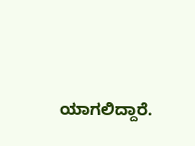ಯಾಗಲಿದ್ದಾರೆ.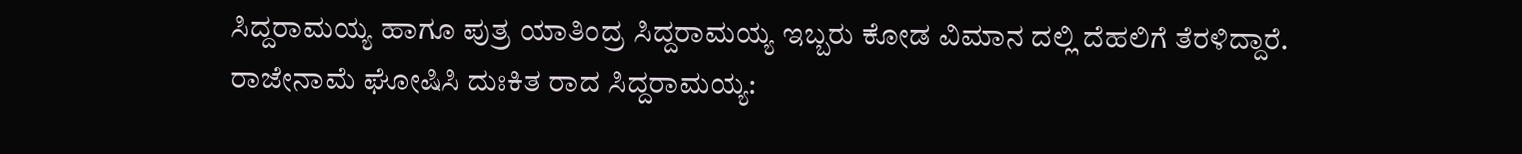ಸಿದ್ದರಾಮಯ್ಯ ಹಾಗೂ ಪುತ್ರ ಯಾತಿಂದ್ರ ಸಿದ್ದರಾಮಯ್ಯ ಇಬ್ಬರು ಕೋಡ ವಿಮಾನ ದಲ್ಲಿ ದೆಹಲಿಗೆ ತೆರಳಿದ್ದಾರೆ.
ರಾಜೇನಾಮೆ ಘೋಷಿಸಿ ದುಃಕಿತ ರಾದ ಸಿದ್ದರಾಮಯ್ಯ: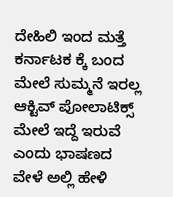ದೇಹಿಲಿ ಇಂದ ಮತ್ತೆ ಕರ್ನಾಟಕ ಕ್ಕೆ ಬಂದ ಮೇಲೆ ಸುಮ್ಮನೆ ಇರಲ್ಲ ಆಕ್ಟಿವ್ ಪೋಲಾಟಿಕ್ಸ್ ಮೇಲೆ ಇದ್ದೆ ಇರುವೆ ಎಂದು ಭಾಷಣದ ವೇಳೆ ಅಲ್ಲಿ ಹೇಳಿ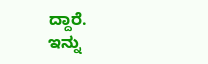ದ್ದಾರೆ.
ಇನ್ನು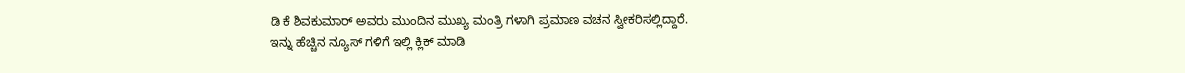ಡಿ ಕೆ ಶಿವಕುಮಾರ್ ಅವರು ಮುಂದಿನ ಮುಖ್ಯ ಮಂತ್ರಿ ಗಳಾಗಿ ಪ್ರಮಾಣ ವಚನ ಸ್ವೀಕರಿಸಲ್ಲಿದ್ದಾರೆ.
ಇನ್ನು ಹೆಚ್ಚಿನ ನ್ಯೂಸ್ ಗಳಿಗೆ ಇಲ್ಲಿ ಕ್ಲಿಕ್ ಮಾಡಿ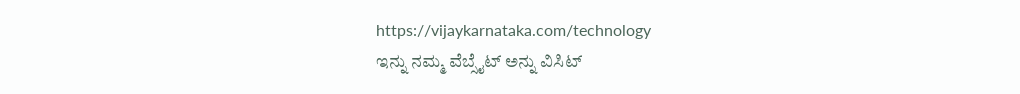https://vijaykarnataka.com/technology
ಇನ್ನು ನಮ್ಮ ವೆಬ್ಸೈಟ್ ಅನ್ನು ವಿಸಿಟ್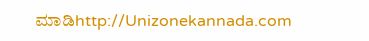ಮಾಡಿhttp://Unizonekannada.com